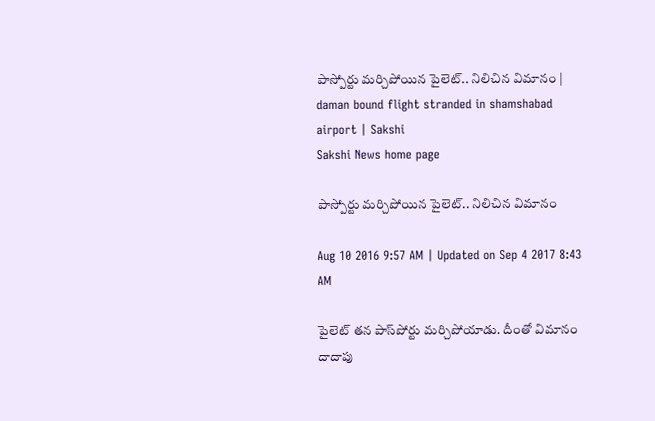పాస్పోర్టు మర్చిపోయిన పైలెట్.. నిలిచిన విమానం | daman bound flight stranded in shamshabad airport | Sakshi
Sakshi News home page

పాస్పోర్టు మర్చిపోయిన పైలెట్.. నిలిచిన విమానం

Aug 10 2016 9:57 AM | Updated on Sep 4 2017 8:43 AM

పైలెట్ తన పాస్‌పోర్టు మర్చిపోయాడు. దీంతో విమానం దాదాపు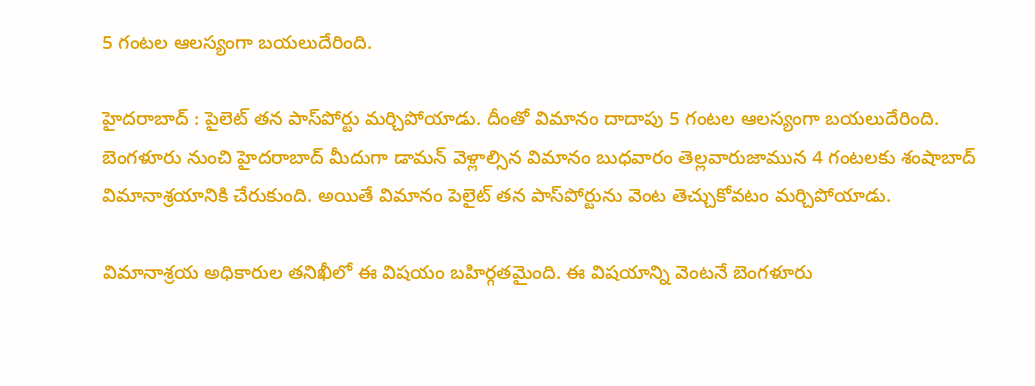5 గంటల ఆలస్యంగా బయలుదేరింది.

హైదరాబాద్ : పైలెట్ తన పాస్‌పోర్టు మర్చిపోయాడు. దీంతో విమానం దాదాపు 5 గంటల ఆలస్యంగా బయలుదేరింది. బెంగళూరు నుంచి హైదరాబాద్ మీదుగా డామన్ వెళ్లాల్సిన విమానం బుధవారం తెల్లవారుజామున 4 గంటలకు శంషాబాద్ విమానాశ్రయానికి చేరుకుంది. అయితే విమానం పెలైట్ తన పాస్‌పోర్టును వెంట తెచ్చుకోవటం మర్చిపోయాడు.

విమానాశ్రయ అధికారుల తనిఖీలో ఈ విషయం బహిర్గతమైంది. ఈ విషయాన్ని వెంటనే బెంగళూరు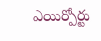ఎయిర్పోర్టు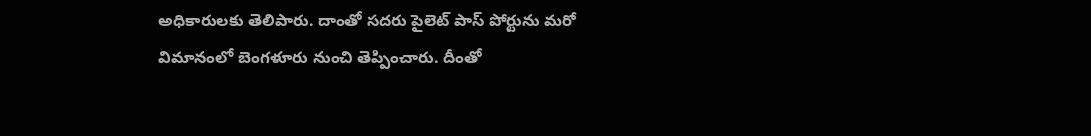అధికారులకు తెలిపారు. దాంతో సదరు పైలెట్ పాస్ పోర్టును మరో విమానంలో బెంగళూరు నుంచి తెప్పించారు. దీంతో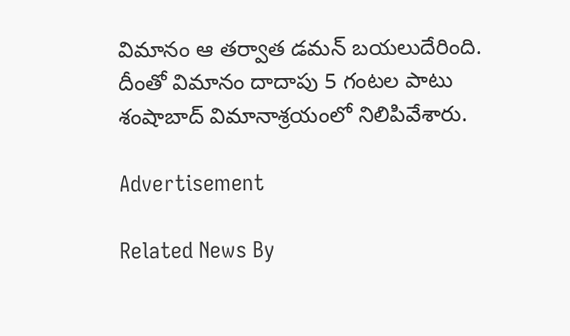విమానం ఆ తర్వాత డమన్ బయలుదేరింది. దీంతో విమానం దాదాపు 5 గంటల పాటు శంషాబాద్ విమానాశ్రయంలో నిలిపివేశారు.

Advertisement

Related News By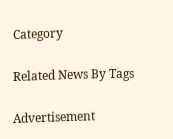Category

Related News By Tags

Advertisement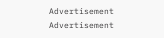Advertisement
Advertisement